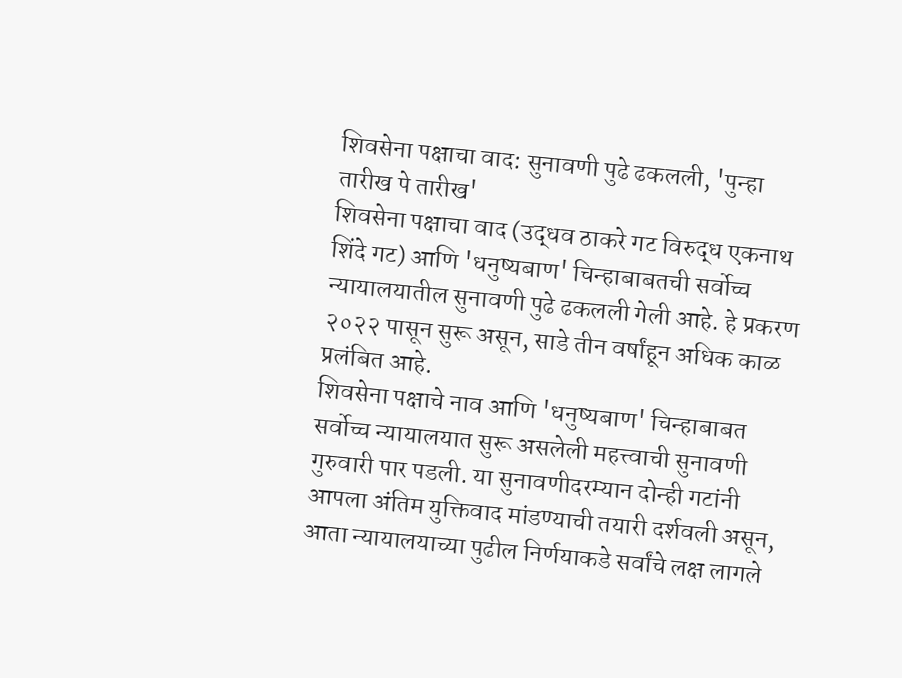शिवसेना पक्षाचा वाद: सुनावणी पुढे ढकलली, 'पुन्हा तारीख पे तारीख'
शिवसेना पक्षाचा वाद (उद्धव ठाकरे गट विरुद्ध एकनाथ शिंदे गट) आणि 'धनुष्यबाण' चिन्हाबाबतची सर्वोच्च न्यायालयातील सुनावणी पुढे ढकलली गेली आहे. हे प्रकरण २०२२ पासून सुरू असून, साडे तीन वर्षांहून अधिक काळ प्रलंबित आहे.
शिवसेना पक्षाचे नाव आणि 'धनुष्यबाण' चिन्हाबाबत सर्वोच्च न्यायालयात सुरू असलेली महत्त्वाची सुनावणी गुरुवारी पार पडली. या सुनावणीदरम्यान दोन्ही गटांनी आपला अंतिम युक्तिवाद मांडण्याची तयारी दर्शवली असून, आता न्यायालयाच्या पुढील निर्णयाकडे सर्वांचे लक्ष लागले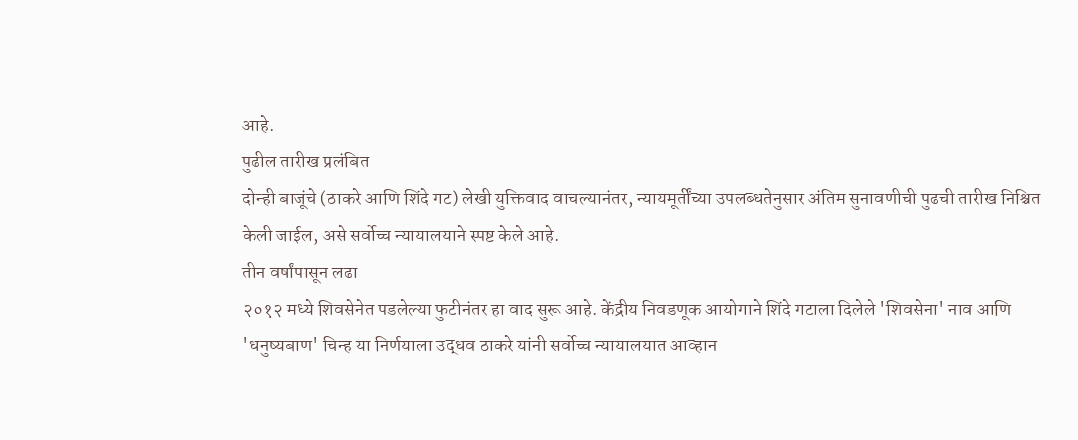आहे.
पुढील तारीख प्रलंबित
दोन्ही बाजूंचे (ठाकरे आणि शिंदे गट) लेखी युक्तिवाद वाचल्यानंतर, न्यायमूर्तींच्या उपलब्धतेनुसार अंतिम सुनावणीची पुढची तारीख निश्चित केली जाईल, असे सर्वोच्च न्यायालयाने स्पष्ट केले आहे.
तीन वर्षांपासून लढा
२०१२ मध्ये शिवसेनेत पडलेल्या फुटीनंतर हा वाद सुरू आहे. केंद्रीय निवडणूक आयोगाने शिंदे गटाला दिलेले 'शिवसेना' नाव आणि 'धनुष्यबाण' चिन्ह या निर्णयाला उद्धव ठाकरे यांनी सर्वोच्च न्यायालयात आव्हान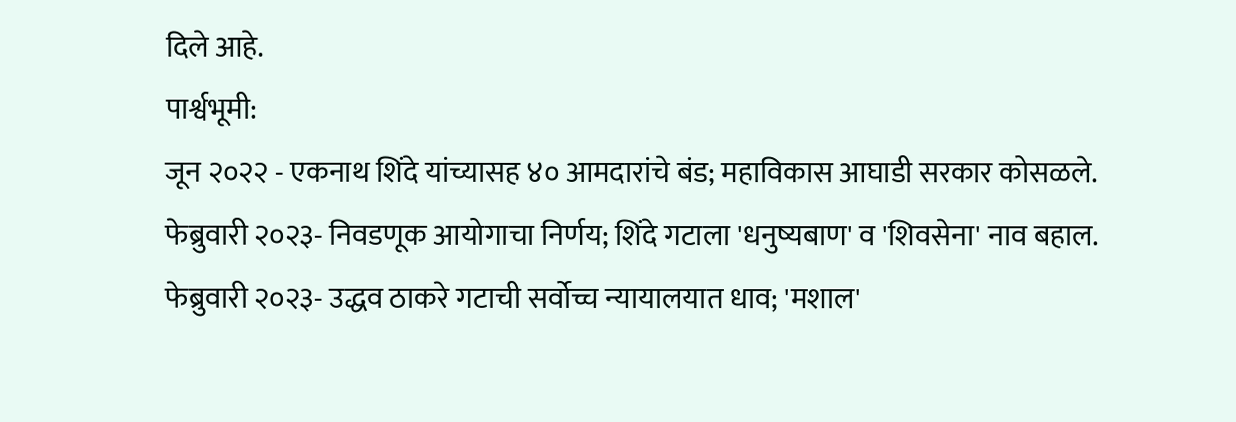दिले आहे.
पार्श्वभूमी:
जून २०२२ - एकनाथ शिंदे यांच्यासह ४० आमदारांचे बंड; महाविकास आघाडी सरकार कोसळले.
फेब्रुवारी २०२३- निवडणूक आयोगाचा निर्णय; शिंदे गटाला 'धनुष्यबाण' व 'शिवसेना' नाव बहाल.
फेब्रुवारी २०२३- उद्धव ठाकरे गटाची सर्वोच्च न्यायालयात धाव; 'मशाल'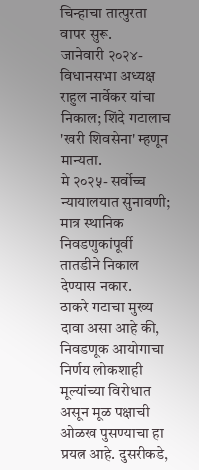चिन्हाचा तात्पुरता वापर सुरू.
जानेवारी २०२४- विधानसभा अध्यक्ष राहुल नार्वेकर यांचा निकाल; शिंदे गटालाच 'खरी शिवसेना' म्हणून मान्यता.
मे २०२५- सर्वोच्च न्यायालयात सुनावणी; मात्र स्थानिक निवडणुकांपूर्वी तातडीने निकाल देण्यास नकार.
ठाकरे गटाचा मुख्य दावा असा आहे की, निवडणूक आयोगाचा निर्णय लोकशाही मूल्यांच्या विरोधात असून मूळ पक्षाची ओळख पुसण्याचा हा प्रयत्न आहे. दुसरीकडे,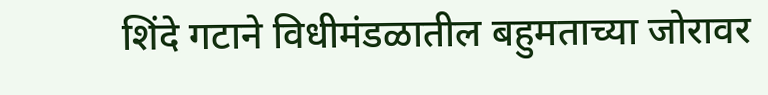शिंदे गटाने विधीमंडळातील बहुमताच्या जोरावर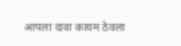आपला दावा कायम ठेवला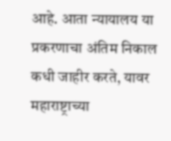आहे. आता न्यायालय या प्रकरणाचा अंतिम निकाल कधी जाहीर करते, यावर महाराष्ट्राच्या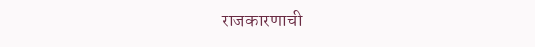राजकारणाची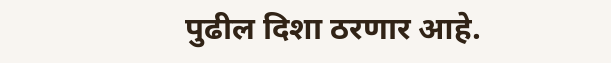पुढील दिशा ठरणार आहे.